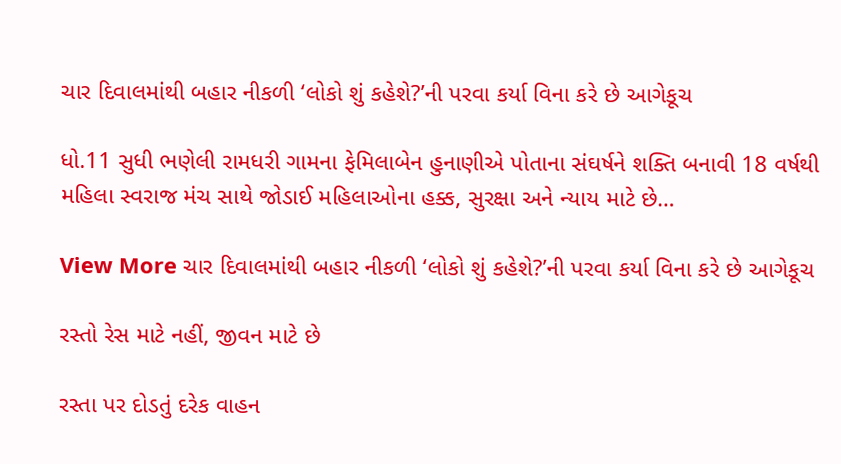ચાર દિવાલમાંથી બહાર નીકળી ‘લોકો શું કહેશે?’ની પરવા કર્યા વિના કરે છે આગેકૂચ

ધો.11 સુધી ભણેલી રામધરી ગામના ફેમિલાબેન હુનાણીએ પોતાના સંઘર્ષને શક્તિ બનાવી 18 વર્ષથી મહિલા સ્વરાજ મંચ સાથે જોડાઈ મહિલાઓના હક્ક, સુરક્ષા અને ન્યાય માટે છે…

View More ચાર દિવાલમાંથી બહાર નીકળી ‘લોકો શું કહેશે?’ની પરવા કર્યા વિના કરે છે આગેકૂચ

રસ્તો રેસ માટે નહીં, જીવન માટે છે

રસ્તા પર દોડતું દરેક વાહન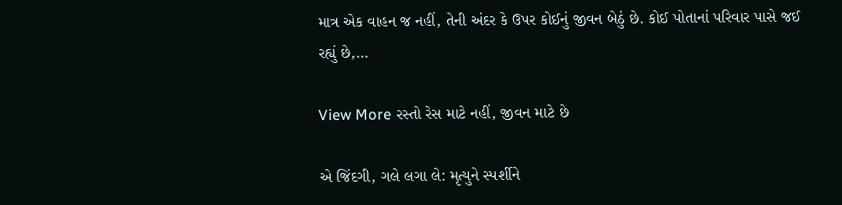માત્ર એક વાહન જ નહીં, તેની અંદર કે ઉપર કોઈનું જીવન બેઠું છે. કોઈ પોતાનાં પરિવાર પાસે જઈ રહ્યું છે,…

View More રસ્તો રેસ માટે નહીં, જીવન માટે છે

એ જિંદગી, ગલે લગા લે: મૃત્યુને સ્પર્શીને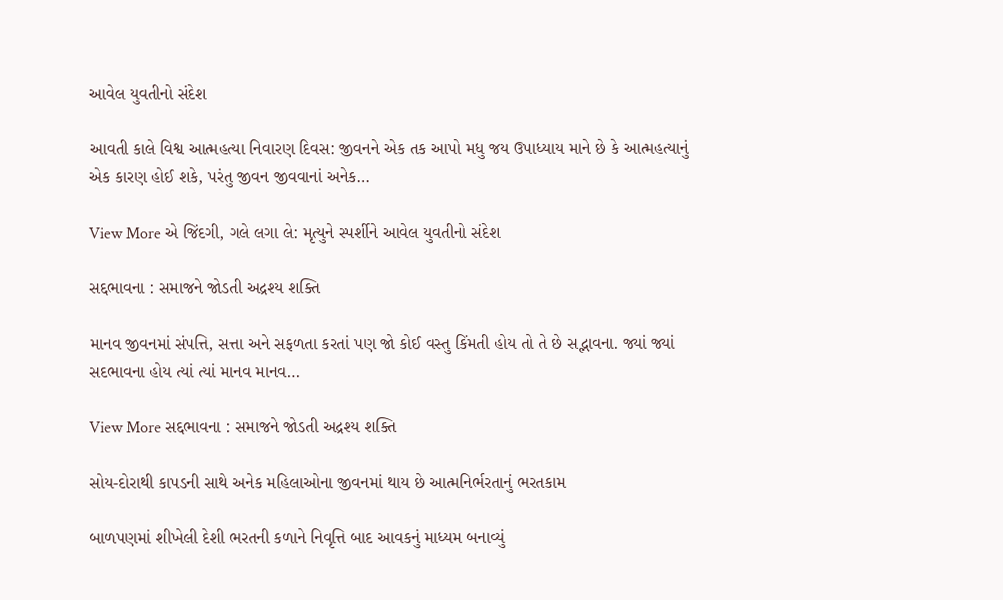આવેલ યુવતીનો સંદેશ

આવતી કાલે વિશ્વ આત્મહત્યા નિવારણ દિવસ: જીવનને એક તક આપો મધુ જય ઉપાધ્યાય માને છે કે આત્મહત્યાનું એક કારણ હોઈ શકે, પરંતુ જીવન જીવવાનાં અનેક…

View More એ જિંદગી, ગલે લગા લે: મૃત્યુને સ્પર્શીને આવેલ યુવતીનો સંદેશ

સદ્દભાવના : સમાજને જોડતી અદ્રશ્ય શક્તિ

માનવ જીવનમાં સંપત્તિ, સત્તા અને સફળતા કરતાં પણ જો કોઈ વસ્તુ કિંમતી હોય તો તે છે સદ્ભાવના. જ્યાં જ્યાં સદભાવના હોય ત્યાં ત્યાં માનવ માનવ…

View More સદ્દભાવના : સમાજને જોડતી અદ્રશ્ય શક્તિ

સોય-દોરાથી કાપડની સાથે અનેક મહિલાઓના જીવનમાં થાય છે આત્મનિર્ભરતાનું ભરતકામ

બાળપણમાં શીખેલી દેશી ભરતની કળાને નિવૃત્તિ બાદ આવકનું માધ્યમ બનાવ્યું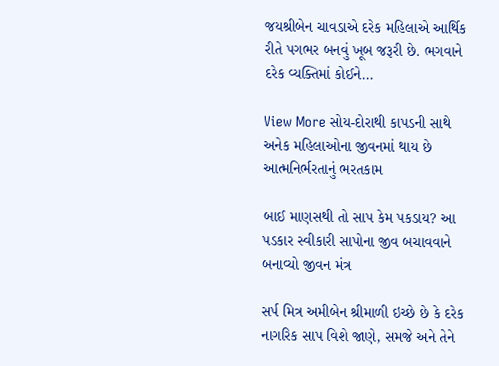જયશ્રીબેન ચાવડાએ દરેક મહિલાએ આર્થિક રીતે પગભર બનવું ખૂબ જરૂરી છે. ભગવાને દરેક વ્યક્તિમાં કોઈને…

View More સોય-દોરાથી કાપડની સાથે અનેક મહિલાઓના જીવનમાં થાય છે આત્મનિર્ભરતાનું ભરતકામ

બાઈ માણસથી તો સાપ કેમ પકડાય? આ પડકાર સ્વીકારી સાપોના જીવ બચાવવાને બનાવ્યો જીવન મંત્ર

સર્પ મિત્ર અમીબેન શ્રીમાળી ઇચ્છે છે કે દરેક નાગરિક સાપ વિશે જાણે, સમજે અને તેને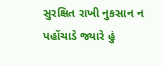સુરક્ષિત રાખી નુકસાન ન પહોંચાડે જ્યારે હું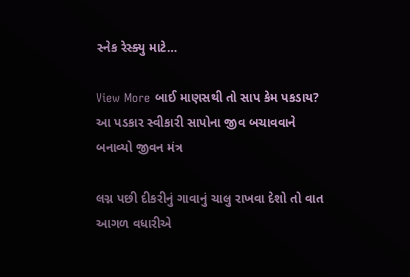સ્નેક રેસ્ક્યુ માટે…

View More બાઈ માણસથી તો સાપ કેમ પકડાય? આ પડકાર સ્વીકારી સાપોના જીવ બચાવવાને બનાવ્યો જીવન મંત્ર

લગ્ન પછી દીકરીનું ગાવાનું ચાલુ રાખવા દેશો તો વાત આગળ વધારીએ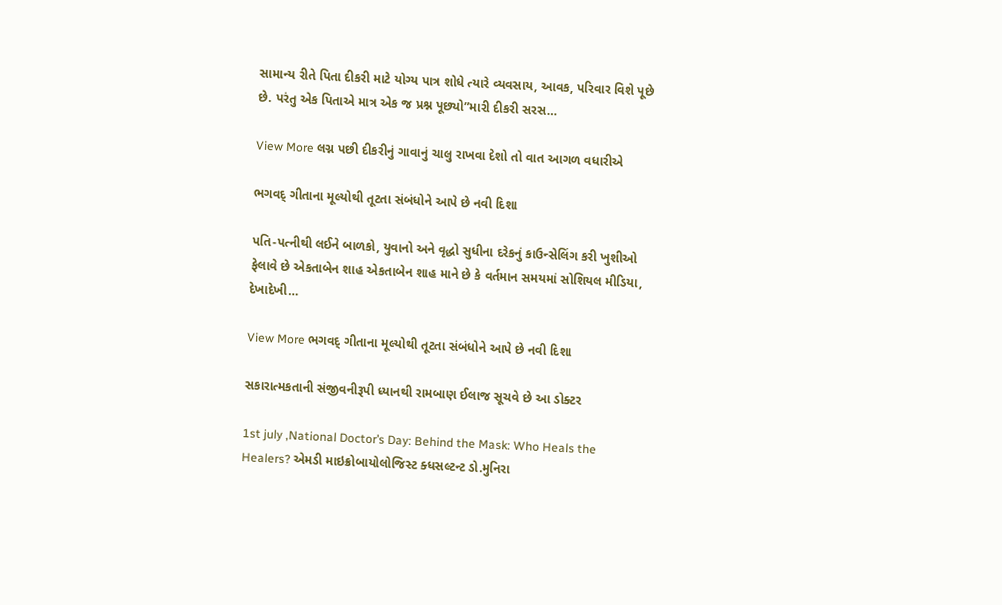સામાન્ય રીતે પિતા દીકરી માટે યોગ્ય પાત્ર શોધે ત્યારે વ્યવસાય, આવક, પરિવાર વિશે પૂછે છે. પરંતુ એક પિતાએ માત્ર એક જ પ્રશ્ન પૂછ્યો”મારી દીકરી સરસ…

View More લગ્ન પછી દીકરીનું ગાવાનું ચાલુ રાખવા દેશો તો વાત આગળ વધારીએ

ભગવદ્ ગીતાના મૂલ્યોથી તૂટતા સંબંધોને આપે છે નવી દિશા

પતિ-પત્નીથી લઈને બાળકો, યુવાનો અને વૃદ્ધો સુધીના દરેકનું કાઉન્સેલિંગ કરી ખુશીઓ ફેલાવે છે એકતાબેન શાહ એકતાબેન શાહ માને છે કે વર્તમાન સમયમાં સોશિયલ મીડિયા, દેખાદેખી…

View More ભગવદ્ ગીતાના મૂલ્યોથી તૂટતા સંબંધોને આપે છે નવી દિશા

સકારાત્મકતાની સંજીવનીરૂપી ધ્યાનથી રામબાણ ઈલાજ સૂચવે છે આ ડોક્ટર

1st july ,National Doctor’s Day: Behind the Mask: Who Heals the Healers? એમડી માઇક્રોબાયોલોજિસ્ટ ક્ધસલ્ટન્ટ ડો.મુનિરા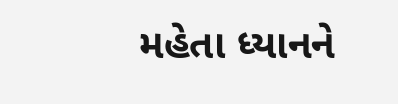મહેતા ધ્યાનને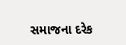સમાજના દરેક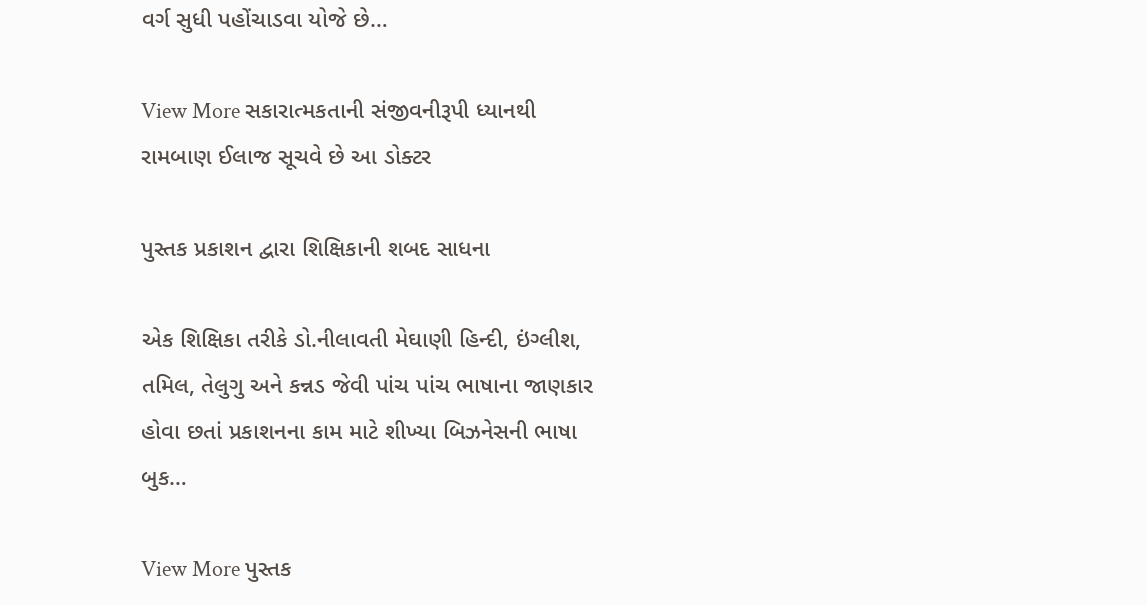વર્ગ સુધી પહોંચાડવા યોજે છે…

View More સકારાત્મકતાની સંજીવનીરૂપી ધ્યાનથી રામબાણ ઈલાજ સૂચવે છે આ ડોક્ટર

પુસ્તક પ્રકાશન દ્વારા શિક્ષિકાની શબદ સાધના

એક શિક્ષિકા તરીકે ડો.નીલાવતી મેઘાણી હિન્દી, ઇંગ્લીશ, તમિલ, તેલુગુ અને કન્નડ જેવી પાંચ પાંચ ભાષાના જાણકાર હોવા છતાં પ્રકાશનના કામ માટે શીખ્યા બિઝનેસની ભાષા બુક…

View More પુસ્તક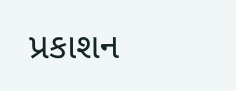પ્રકાશન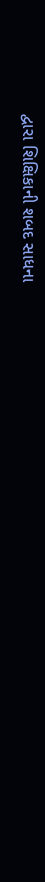દ્વારા શિક્ષિકાની શબદ સાધના